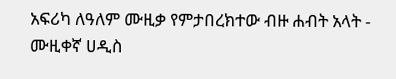አፍሪካ ለዓለም ሙዚቃ የምታበረክተው ብዙ ሐብት አላት - ሙዚቀኛ ሀዲስ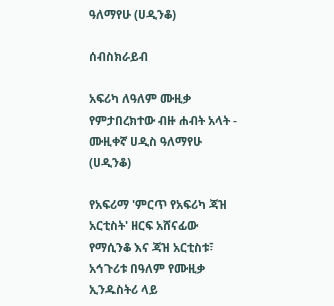ዓለማየሁ (ሀዲንቆ)

ሰብስክራይብ

አፍሪካ ለዓለም ሙዚቃ የምታበረክተው ብዙ ሐብት አላት - ሙዚቀኛ ሀዲስ ዓለማየሁ (ሀዲንቆ)

የአፍሪማ 'ምርጥ የአፍሪካ ጃዝ አርቲስት' ዘርፍ አሸናፊው የማሲንቆ እና ጃዝ አርቲስቱ፣ አኅጉሪቱ በዓለም የሙዚቃ ኢንዱስትሪ ላይ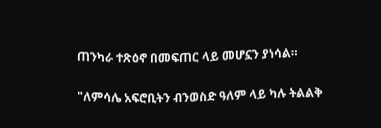ጠንካራ ተጽዕኖ በመፍጠር ላይ መሆኗን ያነሳል።

"ለምሳሌ አፍሮቢትን ብንወስድ ዓለም ላይ ካሉ ትልልቅ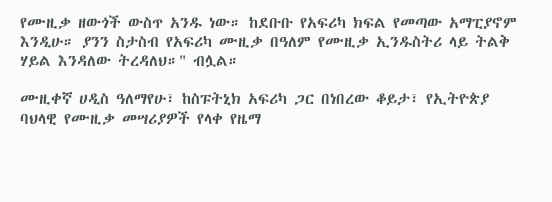የሙዚቃ ዘውጎች ውስጥ አንዱ ነው። ከደቡቡ የአፍሪካ ክፍል የመጣው አማፒያኖም እንዲሁ። ያንን ስታስብ የአፍሪካ ሙዚቃ በዓለም የሙዚቃ ኢንዱስትሪ ላይ ትልቅ ሃይል እንዳለው ትረዳለህ።" ብሏል።

ሙዚቀኛ ሀዲስ ዓለማየሁ፣ ከስፑትኒክ አፍሪካ ጋር በነበረው ቆይታ፣ የኢትዮጵያ ባህላዊ የሙዚቃ መሣሪያዎች የላቀ የዜማ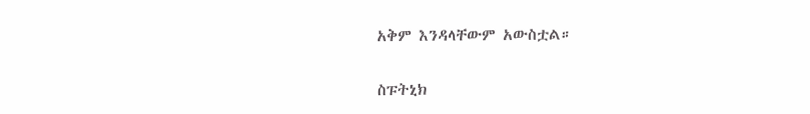አቅም እንዳላቸውም አውስቷል።

ስፑትኒክ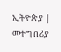ኢትዮጵያ | መተግበሪያ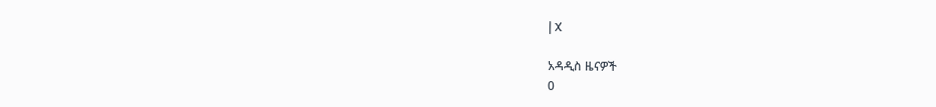| X

አዳዲስ ዜናዎች
0